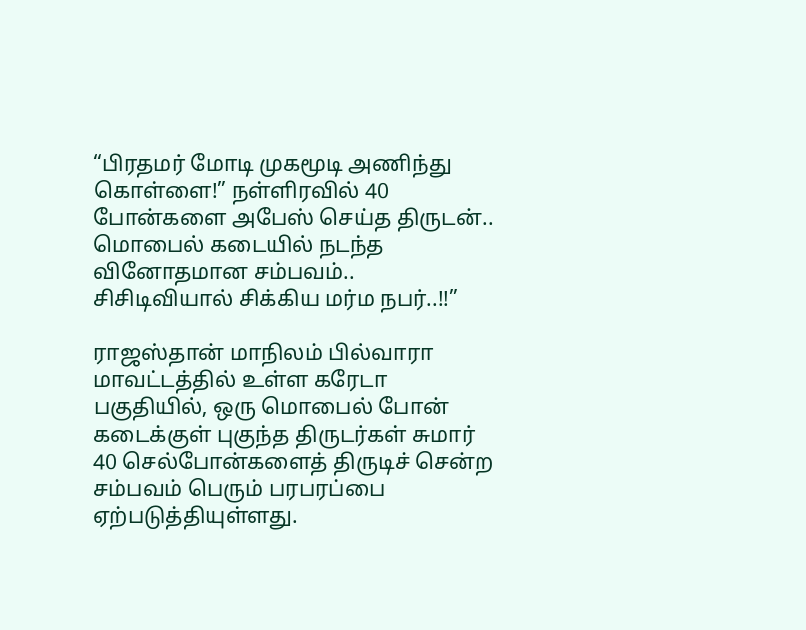“பிரதமர் மோடி முகமூடி அணிந்து கொள்ளை!” நள்ளிரவில் 40 போன்களை அபேஸ் செய்த திருடன்.. மொபைல் கடையில் நடந்த வினோதமான சம்பவம்.. சிசிடிவியால் சிக்கிய மர்ம நபர்..!!”

ராஜஸ்தான் மாநிலம் பில்வாரா மாவட்டத்தில் உள்ள கரேடா பகுதியில், ஒரு மொபைல் போன் கடைக்குள் புகுந்த திருடர்கள் சுமார் 40 செல்போன்களைத் திருடிச் சென்ற சம்பவம் பெரும் பரபரப்பை ஏற்படுத்தியுள்ளது.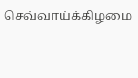செவ்வாய்க்கிழமை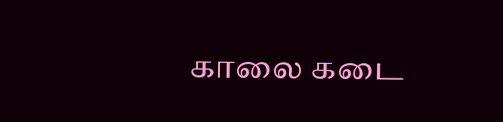காலை கடை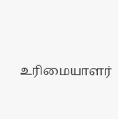உரிமையாளர்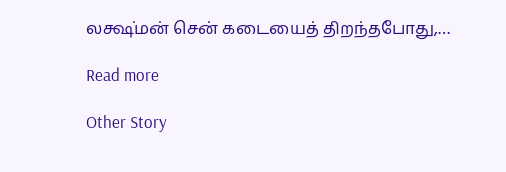லக்ஷ்மன் சென் கடையைத் திறந்தபோது,…

Read more

Other Story